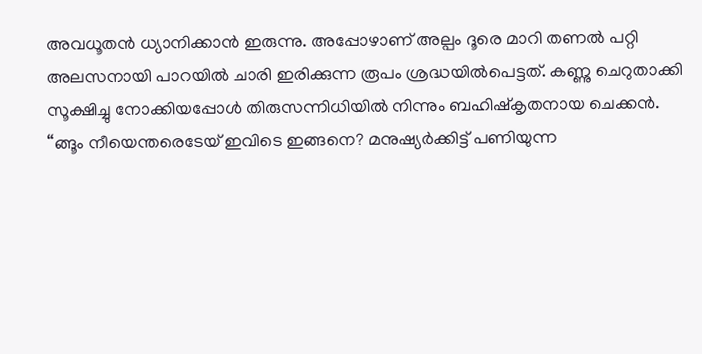അവധൂതൻ ധ്യാനിക്കാൻ ഇരുന്നു. അപ്പോഴാണ് അല്പം ദൂരെ മാറി തണൽ പറ്റി അലസനായി പാറയിൽ ചാരി ഇരിക്കുന്ന രൂപം ശ്രദ്ധയിൽപെട്ടത്. കണ്ണു ചെറുതാക്കി സൂക്ഷിച്ചു നോക്കിയപ്പോൾ തിരുസന്നിധിയിൽ നിന്നും ബഹിഷ്കൃതനായ ചെക്കൻ.
“ങ്ങൂം നീയെന്തരെടേയ് ഇവിടെ ഇങ്ങനെ? മനുഷ്യർക്കിട്ട് പണിയുന്ന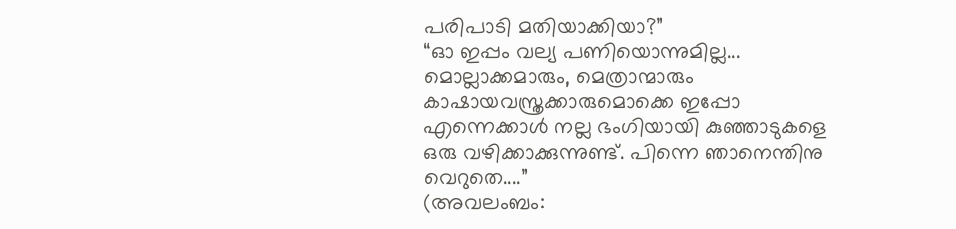പരിപാടി മതിയാക്കിയാ?”
“ഓ ഇപ്പം വല്യ പണിയൊന്നുമില്ല... മൊല്ലാക്കമാരും, മെത്രാന്മാരും കാഷായവസ്ത്രക്കാരുമൊക്കെ ഇപ്പോ എന്നെക്കാൾ നല്ല ഭംഗിയായി കുഞ്ഞാടുകളെ ഒരു വഴിക്കാക്കുന്നുണ്ട്. പിന്നെ ഞാനെന്തിനു വെറുതെ....”
(അവലംബം: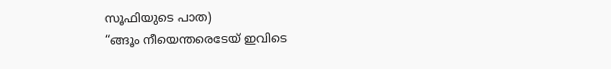സൂഫിയുടെ പാത)
“ങ്ങൂം നീയെന്തരെടേയ് ഇവിടെ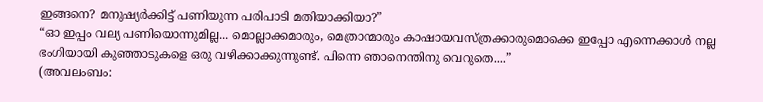ഇങ്ങനെ? മനുഷ്യർക്കിട്ട് പണിയുന്ന പരിപാടി മതിയാക്കിയാ?”
“ഓ ഇപ്പം വല്യ പണിയൊന്നുമില്ല... മൊല്ലാക്കമാരും, മെത്രാന്മാരും കാഷായവസ്ത്രക്കാരുമൊക്കെ ഇപ്പോ എന്നെക്കാൾ നല്ല ഭംഗിയായി കുഞ്ഞാടുകളെ ഒരു വഴിക്കാക്കുന്നുണ്ട്. പിന്നെ ഞാനെന്തിനു വെറുതെ....”
(അവലംബം: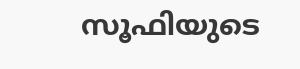സൂഫിയുടെ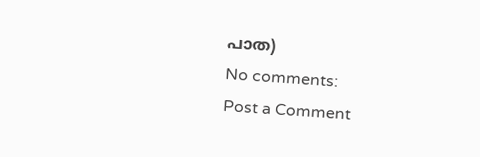പാത)
No comments:
Post a Comment